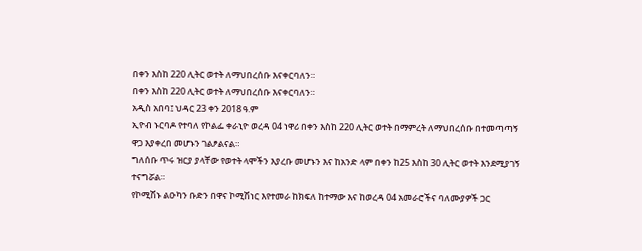በቀን እስከ 220 ሊትር ወተት ለማህበረሰቡ እናቀርባለን።
በቀን እስከ 220 ሊትር ወተት ለማህበረሰቡ እናቀርባለን።
አዲስ አበባ፤ ህዳር 23 ቀን 2018 ዓ.ም
ኢዮብ ኑርባዶ የተባለ የኮልፌ ቀራኒዮ ወረዳ 04 ነዋሪ በቀን እስከ 220 ሊትር ወተት በማምረት ለማህበረሰቡ በተመጣጣኝ ዋጋ እያቀረበ መሆኑን ገልፆልናል።
ግለሰቡ ጥሩ ዝርያ ያላቸው የወተት ላሞችን እያረቡ መሆኑን እና ከአንድ ላም በቀን ከ25 እስከ 30 ሊትር ወተት እንደሚያገኝ ተናግሯል።
የኮሚሽኑ ልዑካን ቡድን በዋና ኮሚሽነር እየተመራ ከክፍለ ከተማው እና ከወረዳ 04 አመራሮችና ባለሙያዎች ጋር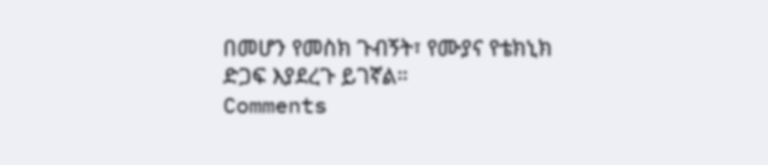በመሆን የመስክ ጉብኝት፣ የሙያና የቴክኒክ ድጋፍ እያደረጉ ይገኛል።
Comments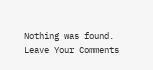Nothing was found.
Leave Your Comments